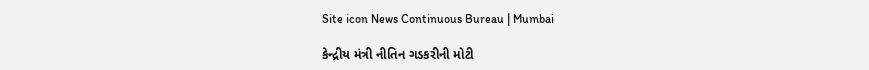Site icon News Continuous Bureau | Mumbai

કેન્દ્રીય મંત્રી નીતિન ગડકરીની મોટી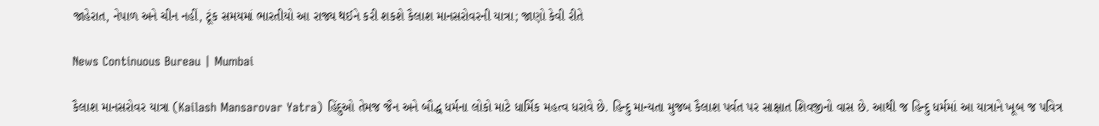જાહેરાત, નેપાળ અને ચીન નહીં, ટૂંક સમયમાં ભારતીયો આ રાજ્ય થઈને કરી શકશે કૈલાશ માનસરોવરની યાત્રા; જાણો કેવી રીતે

News Continuous Bureau | Mumbai

કૈલાશ માનસરોવર યાત્રા (Kailash Mansarovar Yatra) હિંદુઓ તેમજ જૈન અને બૌદ્ધ ધર્મના લોકો માટે ધાર્મિક મહત્વ ધરાવે છે. હિન્દુ માન્યતા મુજબ કૈલાશ પર્વત પર સાક્ષાત શિવજીનો વાસ છે. આથી જ હિન્દુ ધર્મમાં આ યાત્રાને ખૂબ જ પવિત્ર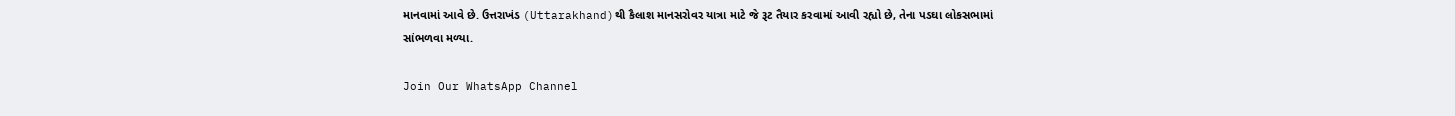માનવામાં આવે છે. ઉત્તરાખંડ (Uttarakhand)થી કૈલાશ માનસરોવર યાત્રા માટે જે રૂટ તૈયાર કરવામાં આવી રહ્યો છે, તેના પડઘા લોકસભામાં સાંભળવા મળ્યા.

Join Our WhatsApp Channel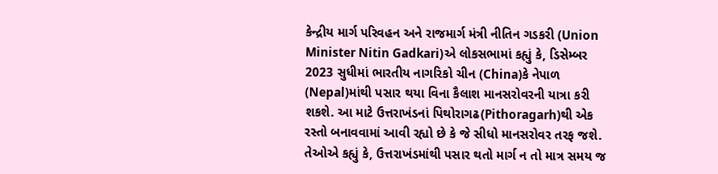કેન્દ્રીય માર્ગ પરિવહન અને રાજમાર્ગ મંત્રી નીતિન ગડકરી (Union Minister Nitin Gadkari)એ લોકસભામાં કહ્યું કે, ડિસેમ્બર 2023 સુધીમાં ભારતીય નાગરિકો ચીન (China)કે નેપાળ (Nepal)માંથી પસાર થયા વિના કૈલાશ માનસરોવરની યાત્રા કરી શકશે. આ માટે ઉત્તરાખંડનાં પિથોરાગઢ(Pithoragarh)થી એક રસ્તો બનાવવામાં આવી રહ્યો છે કે જે સીધો માનસરોવર તરફ જશે. તેઓએ કહ્યું કે, ઉત્તરાખંડમાંથી પસાર થતો માર્ગ ન તો માત્ર સમય જ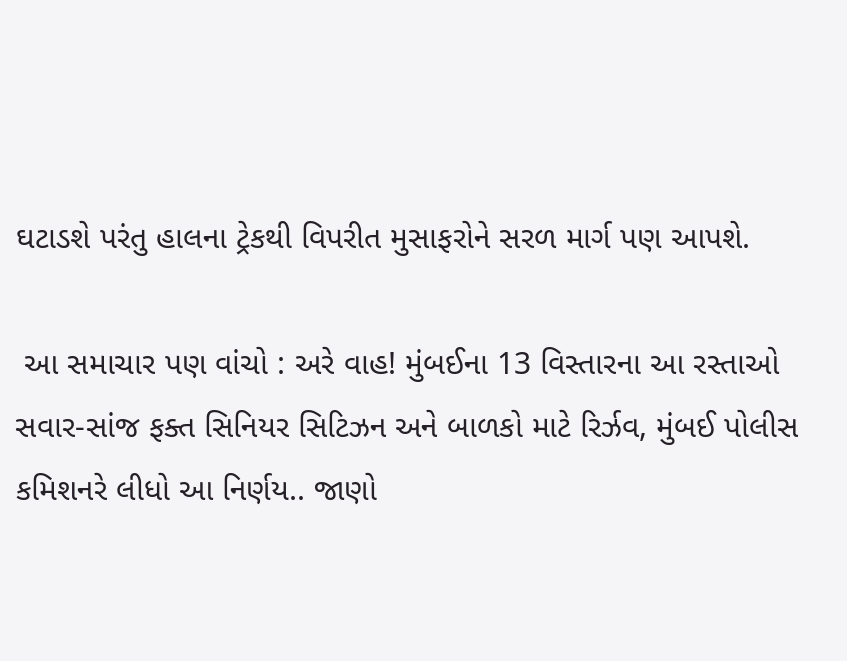ઘટાડશે પરંતુ હાલના ટ્રેકથી વિપરીત મુસાફરોને સરળ માર્ગ પણ આપશે.

 આ સમાચાર પણ વાંચો : અરે વાહ! મુંબઈના 13 વિસ્તારના આ રસ્તાઓ સવાર-સાંજ ફક્ત સિનિયર સિટિઝન અને બાળકો માટે રિર્ઝવ, મુંબઈ પોલીસ કમિશનરે લીધો આ નિર્ણય.. જાણો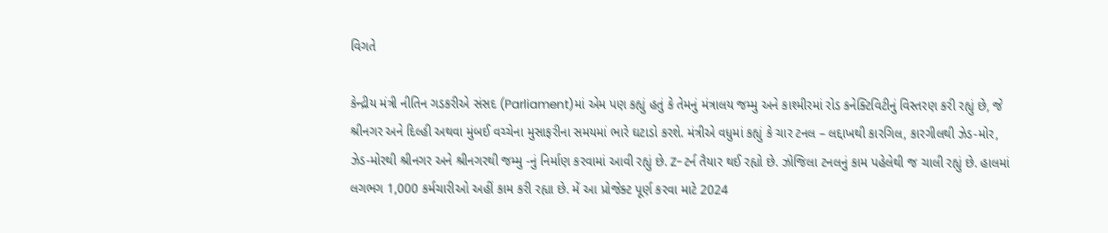વિગતે

કેન્દ્રીય મંત્રી નીતિન ગડકરીએ સંસદ (Parliament)માં એમ પણ કહ્યું હતું કે તેમનું મંત્રાલય જમ્મુ અને કાશ્મીરમાં રોડ કનેક્ટિવિટીનું વિસ્તરણ કરી રહ્યું છે, જે શ્રીનગર અને દિલ્હી અથવા મુંબઈ વચ્ચેના મુસાફરીના સમયમાં ભારે ઘટાડો કરશે. મંત્રીએ વધુમાં કહ્યું કે ચાર ટનલ – લદ્દાખથી કારગિલ, કારગીલથી ઝેડ-મોર, ઝેડ-મોરથી શ્રીનગર અને શ્રીનગરથી જમ્મુ -નું નિર્માણ કરવામાં આવી રહ્યું છે. Z-ટર્ન તૈયાર થઈ રહ્યો છે. ઝોજિલા ટનલનું કામ પહેલેથી જ ચાલી રહ્યું છે. હાલમાં લગભગ 1,000 કર્મચારીઓ અહીં કામ કરી રહ્યા છે. મેં આ પ્રોજેક્ટ પૂર્ણ કરવા માટે 2024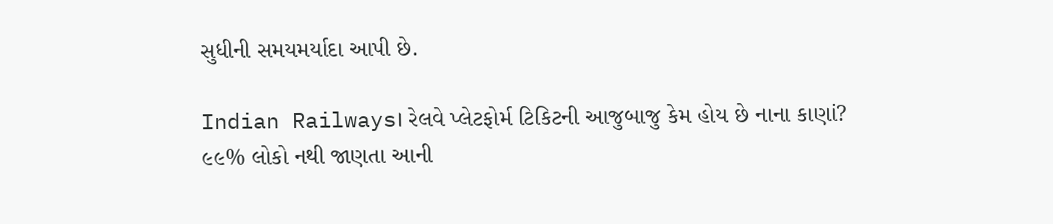સુધીની સમયમર્યાદા આપી છે.

Indian Railways। રેલવે પ્લેટફોર્મ ટિકિટની આજુબાજુ કેમ હોય છે નાના કાણાં? ૯૯% લોકો નથી જાણતા આની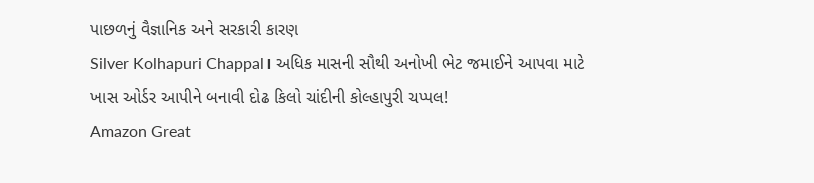પાછળનું વૈજ્ઞાનિક અને સરકારી કારણ
Silver Kolhapuri Chappal। અધિક માસની સૌથી અનોખી ભેટ જમાઈને આપવા માટે ખાસ ઓર્ડર આપીને બનાવી દોઢ કિલો ચાંદીની કોલ્હાપુરી ચપ્પલ!
Amazon Great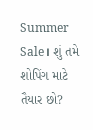Summer Sale। શું તમે શોપિંગ માટે તૈયાર છો?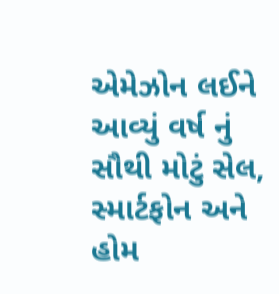એમેઝોન લઈને આવ્યું વર્ષ નું સૌથી મોટું સેલ, સ્માર્ટફોન અને હોમ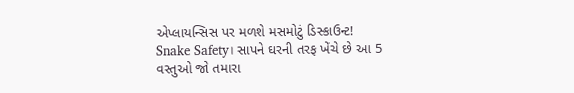એપ્લાયન્સિસ પર મળશે મસમોટું ડિસ્કાઉન્ટ!
Snake Safety। સાપને ઘરની તરફ ખેંચે છે આ 5 વસ્તુઓ જો તમારા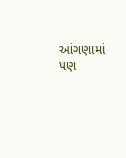આંગણામાં પણ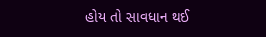હોય તો સાવધાન થઈ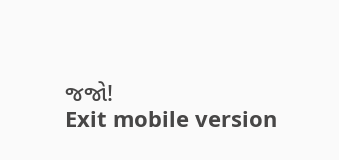જજો!
Exit mobile version